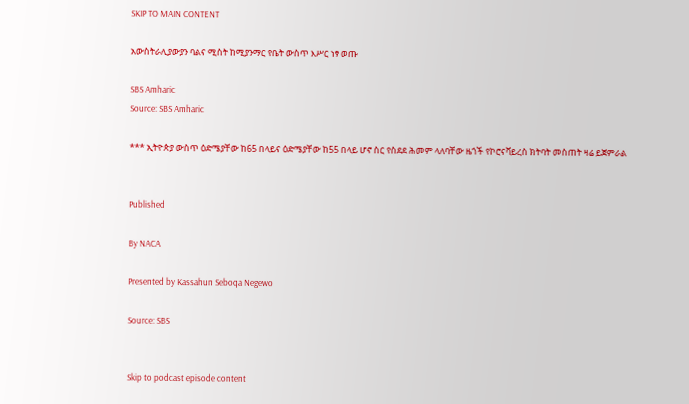SKIP TO MAIN CONTENT

አውስትራሊያውያን ባልና ሚስት ከሚያንማር የቤት ውስጥ እሥር ነፃ ወጡ

SBS Amharic
Source: SBS Amharic

*** ኢትዮጵያ ውስጥ ዕድሜያቸው ከ65 በላይና ዕድሜያቸው ከ55 በላይ ሆኖ ስር የስደደ ሕመም ላለባቸው ዜጎች የኮሮናቫይረስ ክትባት መስጠት ዛሬ ይጀምራል


Published

By NACA

Presented by Kassahun Seboqa Negewo

Source: SBS


Skip to podcast episode content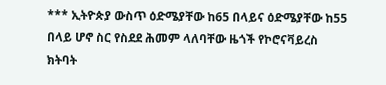*** ኢትዮጵያ ውስጥ ዕድሜያቸው ከ65 በላይና ዕድሜያቸው ከ55 በላይ ሆኖ ስር የስደደ ሕመም ላለባቸው ዜጎች የኮሮናቫይረስ ክትባት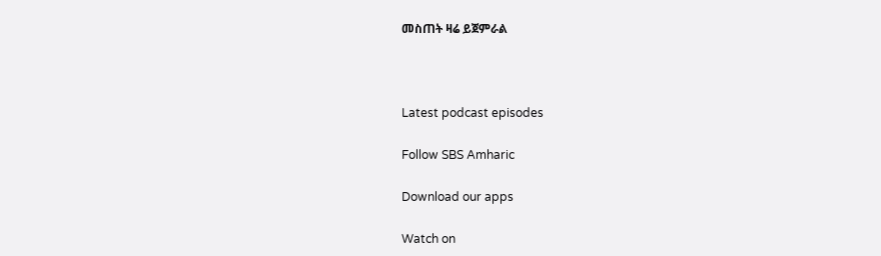መስጠት ዛሬ ይጀምራል



Latest podcast episodes

Follow SBS Amharic

Download our apps

Watch on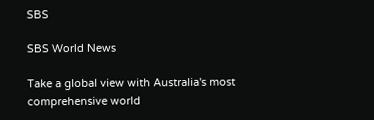SBS

SBS World News

Take a global view with Australia's most comprehensive world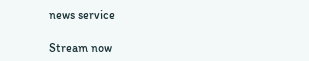news service

Stream now